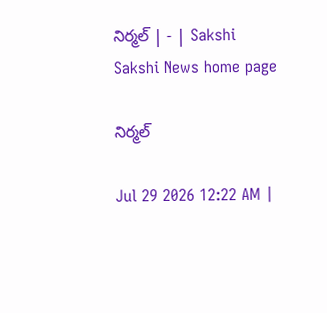నిర్మల్‌ | - | Sakshi
Sakshi News home page

నిర్మల్‌

Jul 29 2026 12:22 AM |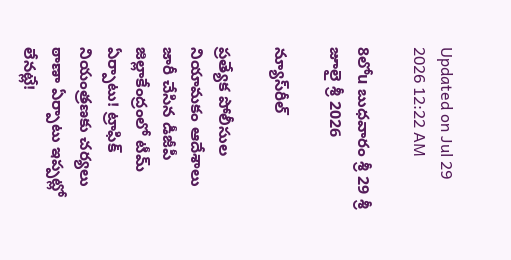Updated on Jul 29 2026 12:22 AM

8లోu బుధవారం శ్రీ 29 శ్రీ జూలై శ్రీ 2026

న్యూస్‌రీల్‌

ప్రత్యేక పోలీసుల నియామకం ఆదేశాలు జారీ చేసిన డీజీపీ జిల్లాకేంద్రంలో టీమ్‌ ఏర్పాటు! ట్రాఫిక్‌ నియంత్రణకు చర్యలు ఠాణా ఏర్పాటు ఇప్పట్లో లేనట్లే!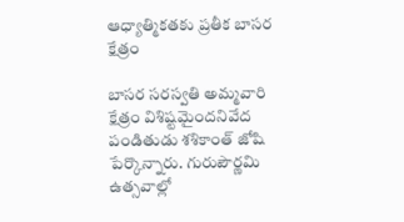ఆధ్యాత్మికతకు ప్రతీక బాసర క్షేత్రం

బాసర సరస్వతి అమ్మవారి క్షేత్రం విశిష్టమైందనివేద పండితుడు శశికాంత్‌ జోషి పేర్కొన్నారు. గురుపౌర్ణమి ఉత్సవాల్లో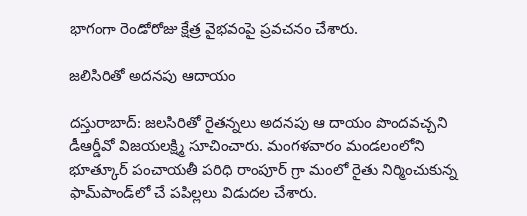భాగంగా రెండోరోజు క్షేత్ర వైభవంపై ప్రవచనం చేశారు.

జలిసిరితో అదనపు ఆదాయం

దస్తురాబాద్‌: జలసిరితో రైతన్నలు అదనపు ఆ దాయం పొందవచ్చని డీఆర్డీవో విజయలక్ష్మి సూచించారు. మంగళవారం మండలంలోని భూత్కూర్‌ పంచాయతీ పరిధి రాంపూర్‌ గ్రా మంలో రైతు నిర్మించుకున్న ఫామ్‌పాండ్‌లో చే పపిల్లలు విడుదల చేశారు.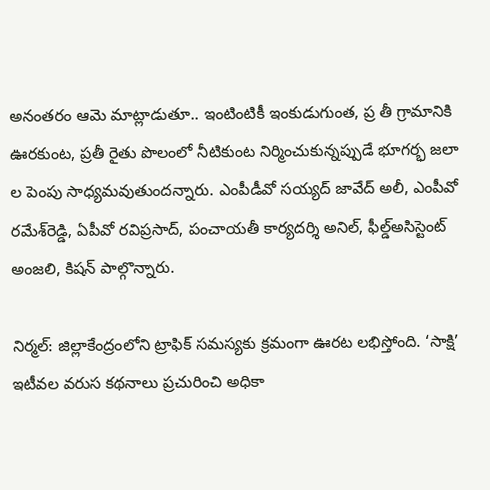అనంతరం ఆమె మాట్లాడుతూ.. ఇంటింటికీ ఇంకుడుగుంత, ప్ర తీ గ్రామానికి ఊరకుంట, ప్రతీ రైతు పొలంలో నీటికుంట నిర్మించుకున్నప్పుడే భూగర్భ జలా ల పెంపు సాధ్యమవుతుందన్నారు. ఎంపీడీవో సయ్యద్‌ జావేద్‌ అలీ, ఎంపీవో రమేశ్‌రెడ్డి, ఏపీవో రవిప్రసాద్‌, పంచాయతీ కార్యదర్శి అనిల్‌, ఫీల్డ్‌అసిస్టెంట్‌ అంజలి, కిషన్‌ పాల్గొన్నారు.

నిర్మల్‌: జిల్లాకేంద్రంలోని ట్రాఫిక్‌ సమస్యకు క్రమంగా ఊరట లభిస్తోంది. ‘సాక్షి’ ఇటీవల వరుస కథనాలు ప్రచురించి అధికా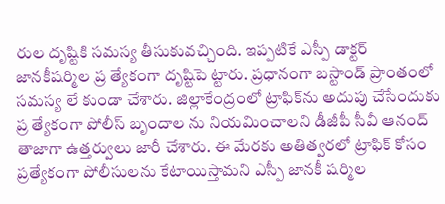రుల దృష్టికి సమస్య తీసుకువచ్చింది. ఇప్పటికే ఎస్పీ డాక్టర్‌ జానకీషర్మిల ప్ర త్యేకంగా దృష్టిపె ట్టారు. ప్రధానంగా బస్టాండ్‌ ప్రాంతంలో సమస్య లే కుండా చేశారు. జిల్లాకేంద్రంలో ట్రాఫిక్‌ను అదుపు చేసేందుకు ప్ర త్యేకంగా పోలీస్‌ బృందాల ను నియమించాలని డీజీపీ సీవీ ఆనంద్‌ తాజాగా ఉత్తర్వులు జారీ చేశారు. ఈ మేరకు అతిత్వరలో ట్రాఫిక్‌ కోసం ప్రత్యేకంగా పోలీసులను కేటాయిస్తామని ఎస్పీ జానకీ షర్మిల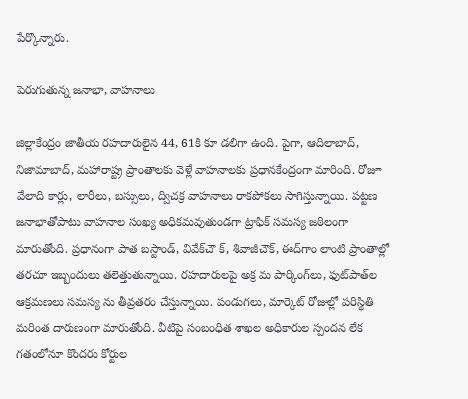పేర్కొన్నారు.

పెరుగుతున్న జనాభా, వాహనాలు

జిల్లాకేంద్రం జాతీయ రహదారులైన 44, 61కి కూ డలిగా ఉంది. పైగా, ఆదిలాబాద్‌, నిజామాబాద్‌, మహారాష్ట్ర ప్రాంతాలకు వెళ్లే వాహనాలకు ప్రధానకేంద్రంగా మారింది. రోజూ వేలాది కార్లు, లారీలు, బస్సులు, ద్విచక్ర వాహనాలు రాకపోకలు సాగిస్తున్నాయి. పట్టణ జనాభాతోపాటు వాహనాల సంఖ్య అధికమవుతుండగా ట్రాఫిక్‌ సమస్య జఠిలంగా మారుతోంది. ప్రధానంగా పాత బస్టాండ్‌, వివేక్‌చౌ క్‌, శివాజీచౌక్‌, ఈద్‌గాం లాంటి ప్రాంతాల్లో తరచూ ఇబ్బందులు తలెత్తుతున్నాయి. రహదారులపై అక్ర మ పార్కింగ్‌లు, ఫుట్‌పాత్‌ల ఆక్రమణలు సమస్య ను తీవ్రతరం చేస్తున్నాయి. పండుగలు, మార్కెట్‌ రోజుల్లో పరిస్థితి మరింత దారుణంగా మారుతోంది. వీటిపై సంబంధిత శాఖల అధికారుల స్పందన లేక గతంలోనూ కొందరు కోర్టుల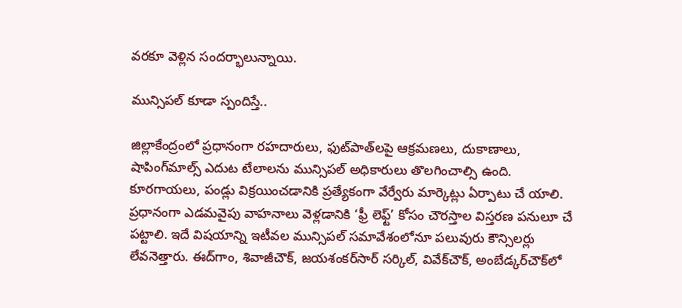వరకూ వెళ్లిన సందర్భాలున్నాయి.

మున్సిపల్‌ కూడా స్పందిస్తే..

జిల్లాకేంద్రంలో ప్రధానంగా రహదారులు, ఫుట్‌పాత్‌లపై ఆక్రమణలు, దుకాణాలు, షాపింగ్‌మాల్స్‌ ఎదుట టేలాలను మున్సిపల్‌ అధికారులు తొలగించాల్సి ఉంది. కూరగాయలు, పండ్లు విక్రయించడానికి ప్రత్యేకంగా వేర్వేరు మార్కెట్లు ఏర్పాటు చే యాలి. ప్రధానంగా ఎడమవైపు వాహనాలు వెళ్లడానికి ‘ఫ్రీ లెఫ్ట్‌’ కోసం చౌరస్తాల విస్తరణ పనులూ చే పట్టాలి. ఇదే విషయాన్ని ఇటీవల మున్సిపల్‌ సమావేశంలోనూ పలువురు కౌన్సిలర్లు లేవనెత్తారు. ఈద్‌గాం, శివాజీచౌక్‌, జయశంకర్‌సార్‌ సర్కిల్‌, వివేక్‌చౌక్‌, అంబేడ్కర్‌చౌక్‌లో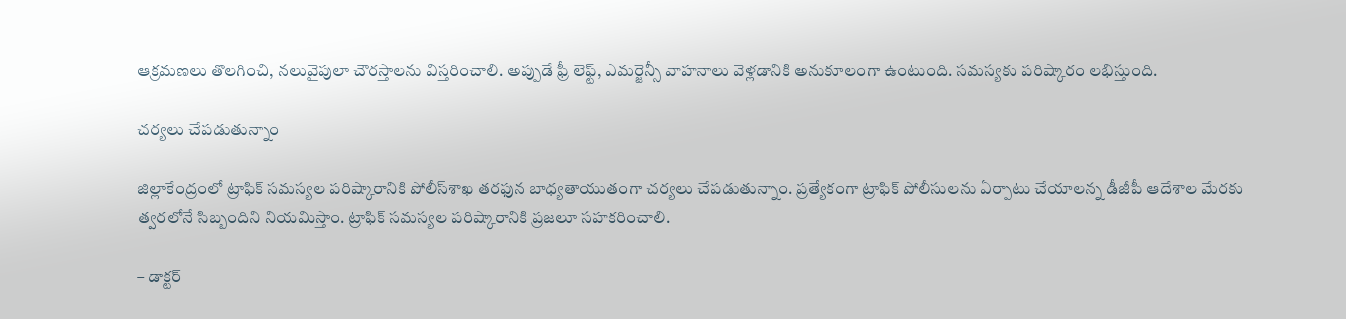ఆక్రమణలు తొలగించి, నలువైపులా చౌరస్తాలను విస్తరించాలి. అప్పుడే ఫ్రీ లెఫ్ట్‌, ఎమర్జెన్సీ వాహనాలు వెళ్లడానికి అనుకూలంగా ఉంటుంది. సమస్యకు పరిష్కారం లభిస్తుంది.

చర్యలు చేపడుతున్నాం

జిల్లాకేంద్రంలో ట్రాఫిక్‌ సమస్యల పరిష్కారానికి పోలీస్‌శాఖ తరఫున బాధ్యతాయుతంగా చర్యలు చేపడుతున్నాం. ప్రత్యేకంగా ట్రాఫిక్‌ పోలీసులను ఏర్పాటు చేయాలన్న డీజీపీ ఆదేశాల మేరకు త్వరలోనే సిబ్బందిని నియమిస్తాం. ట్రాఫిక్‌ సమస్యల పరిష్కారానికి ప్రజలూ సహకరించాలి.

– డాక్టర్‌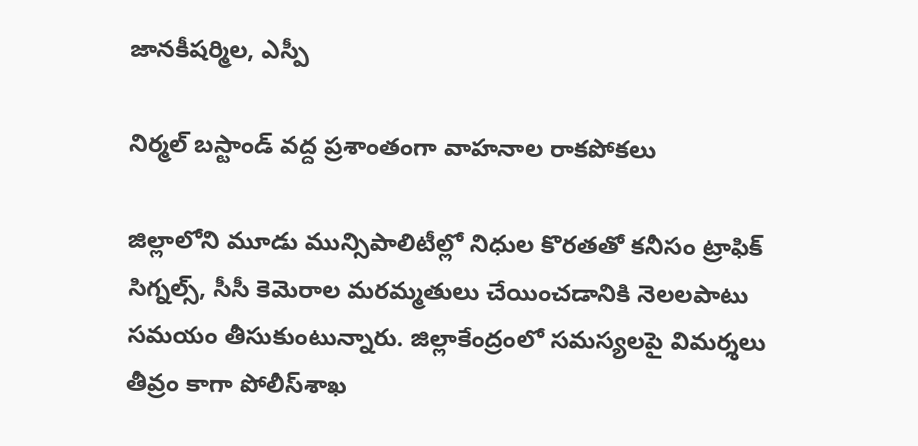జానకీషర్మిల, ఎస్పీ

నిర్మల్‌ బస్టాండ్‌ వద్ద ప్రశాంతంగా వాహనాల రాకపోకలు

జిల్లాలోని మూడు మున్సిపాలిటీల్లో నిధుల కొరతతో కనీసం ట్రాఫిక్‌ సిగ్నల్స్‌, సీసీ కెమెరాల మరమ్మతులు చేయించడానికి నెలలపాటు సమయం తీసుకుంటున్నారు. జిల్లాకేంద్రంలో సమస్యలపై విమర్శలు తీవ్రం కాగా పోలీస్‌శాఖ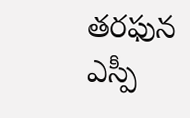తరఫున ఎస్పీ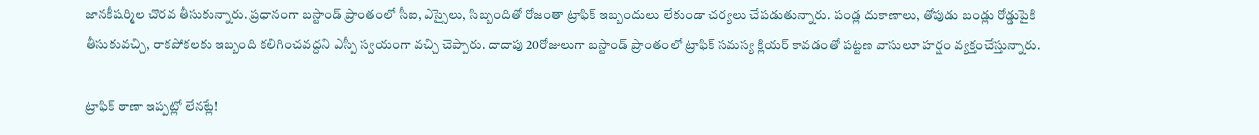జానకీషర్మిల చొరవ తీసుకున్నారు. ప్రధానంగా బస్టాండ్‌ ప్రాంతంలో సీఐ, ఎస్సైలు, సిబ్బందితో రోజంతా ట్రాఫిక్‌ ఇబ్బందులు లేకుండా చర్యలు చేపడుతున్నారు. పండ్ల దుకాణాలు, తోపుడు బండ్లు రోడ్డుపైకి తీసుకువచ్చి, రాకపోకలకు ఇబ్బంది కలిగించవద్దని ఎస్పీ స్వయంగా వచ్చి చెప్పారు. దాదాపు 20రోజులుగా బస్టాండ్‌ ప్రాంతంలో ట్రాఫిక్‌ సమస్య క్లియర్‌ కావడంతో పట్టణ వాసులూ హర్షం వ్యక్తంచేస్తున్నారు.

ట్రాఫిక్‌ ఠాణా ఇప్పట్లో లేనట్లే!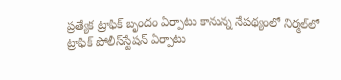ప్రత్యేక ట్రాఫిక్‌ బృందం ఏర్పాటు కానున్న నేపథ్యంలో నిర్మల్‌లో ట్రాఫిక్‌ పోలీస్‌స్టేషన్‌ ఏర్పాటు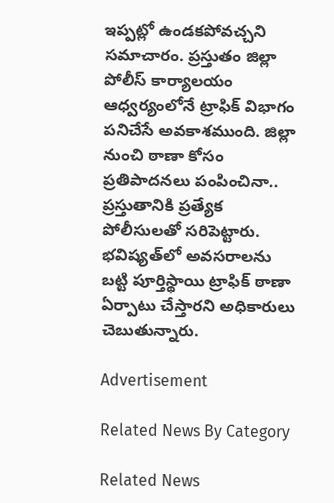ఇప్పట్లో ఉండకపోవచ్చని సమాచారం. ప్రస్తుతం జిల్లా పోలీస్‌ కార్యాలయం ఆధ్వర్యంలోనే ట్రాఫిక్‌ విభాగం పనిచేసే అవకాశముంది. జిల్లా నుంచి ఠాణా కోసం ప్రతిపాదనలు పంపించినా.. ప్రస్తుతానికి ప్రత్యేక పోలీసులతో సరిపెట్టారు. భవిష్యత్‌లో అవసరాలను బట్టి పూర్తిస్థాయి ట్రాఫిక్‌ ఠాణా ఏర్పాటు చేస్తారని అధికారులు చెబుతున్నారు.

Advertisement

Related News By Category

Related News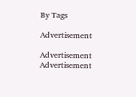By Tags

Advertisement

Advertisement
Advertisement